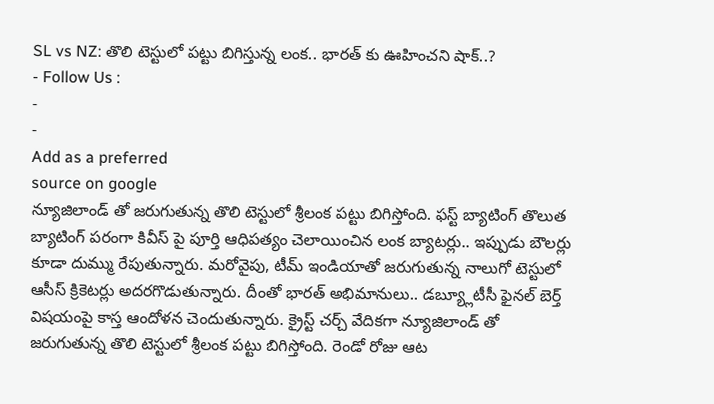SL vs NZ: తొలి టెస్టులో పట్టు బిగిస్తున్న లంక.. భారత్ కు ఊహించని షాక్..?
- Follow Us :
-
-
Add as a preferred
source on google
న్యూజిలాండ్ తో జరుగుతున్న తొలి టెస్టులో శ్రీలంక పట్టు బిగిస్తోంది. ఫస్ట్ బ్యాటింగ్ తొలుత బ్యాటింగ్ పరంగా కివీస్ పై పూర్తి ఆధిపత్యం చెలాయించిన లంక బ్యాటర్లు.. ఇప్పుడు బౌలర్లు కూడా దుమ్ము రేపుతున్నారు. మరోవైపు, టీమ్ ఇండియాతో జరుగుతున్న నాలుగో టెస్టులో ఆసీస్ క్రికెటర్లు అదరగొడుతున్నారు. దీంతో భారత్ అభిమానులు.. డబ్య్లూటీసీ ఫైనల్ బెర్త్ విషయంపై కాస్త ఆందోళన చెందుతున్నారు. క్రైస్ట్ చర్చ్ వేదికగా న్యూజిలాండ్ తో జరుగుతున్న తొలి టెస్టులో శ్రీలంక పట్టు బిగిస్తోంది. రెండో రోజు ఆట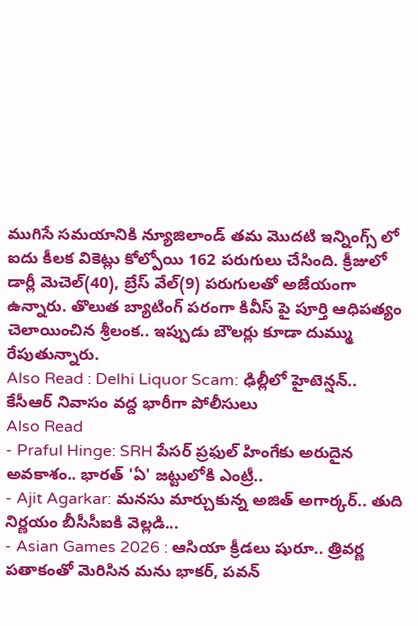ముగిసే సమయానికి న్యూజిలాండ్ తమ మొదటి ఇన్నింగ్స్ లో ఐదు కీలక వికెట్లు కోల్పోయి 162 పరుగులు చేసింది. క్రీజులో డార్లీ మెచెల్(40), బ్రేస్ వేల్(9) పరుగులతో అజేయంగా ఉన్నారు. తొలుత బ్యాటింగ్ పరంగా కివీస్ పై పూర్తి ఆధిపత్యం చెలాయించిన శ్రీలంక.. ఇప్పుడు బౌలర్లు కూడా దుమ్ము రేపుతున్నారు.
Also Read : Delhi Liquor Scam: ఢిల్లీలో హైటెన్షన్.. కేసీఆర్ నివాసం వద్ద భారీగా పోలీసులు
Also Read
- Praful Hinge: SRH పేసర్ ప్రఫుల్ హింగేకు అరుదైన అవకాశం.. భారత్ 'ఏ' జట్టులోకి ఎంట్రీ..
- Ajit Agarkar: మనసు మార్చుకున్న అజిత్ అగార్కర్.. తుది నిర్ణయం బీసీసీఐకి వెల్లడి...
- Asian Games 2026 : ఆసియా క్రీడలు షురూ.. త్రివర్ణ పతాకంతో మెరిసిన మను భాకర్, పవన్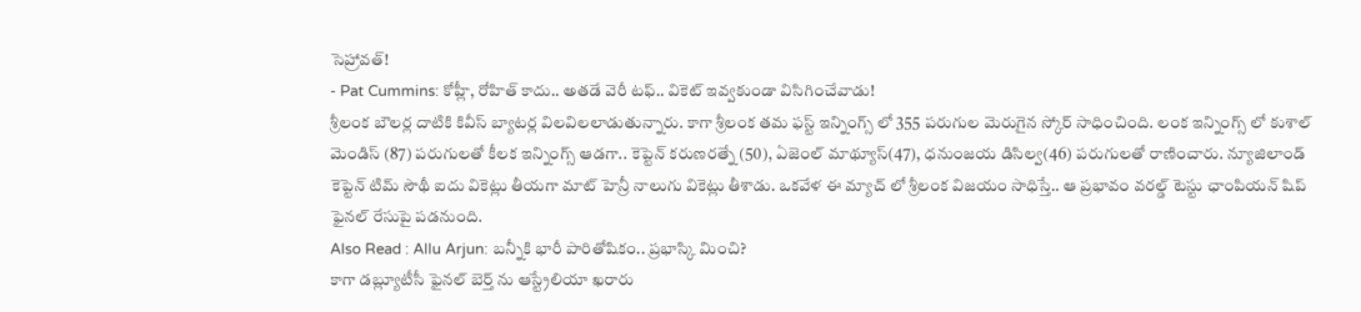సెహ్రావత్!
- Pat Cummins: కోహ్లీ, రోహిత్ కాదు.. అతడే వెరీ టఫ్.. వికెట్ ఇవ్వకుండా విసిగించేవాడు!
శ్రీలంక బౌలర్ల దాటికి కివీస్ బ్యాటర్ల విలవిలలాడుతున్నారు. కాగా శ్రీలంక తమ ఫస్ట్ ఇన్నింగ్స్ లో 355 పరుగుల మెరుగైన స్కోర్ సాధించింది. లంక ఇన్నింగ్స్ లో కుశాల్ మెండిస్ (87) పరుగులతో కీలక ఇన్నింగ్స్ ఆడగా.. కెప్టెన్ కరుణరత్నే (50), ఏజెంల్ మాథ్యూస్(47), ధనుంజయ డిసిల్వ(46) పరుగులతో రాణించారు. న్యూజిలాండ్ కెప్టెన్ టిమ్ సౌథీ ఐదు వికెట్లు తీయగా మాట్ హెన్రీ నాలుగు వికెట్లు తీశాడు. ఒకవేళ ఈ మ్యాచ్ లో శ్రీలంక విజయం సాధిస్తే.. ఆ ప్రభావం వరల్డ్ టెస్టు ఛాంపియన్ షిప్ ఫైనల్ రేసుపై పడనుంది.
Also Read : Allu Arjun: బన్నీకి భారీ పారితోషికం.. ప్రభాస్కి మించి?
కాగా డబ్ల్యూటీసీ ఫైనల్ బెర్త్ ను ఆస్ట్రేలియా ఖరారు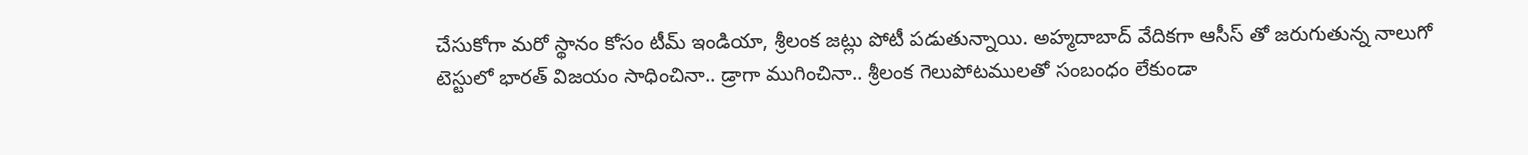చేసుకోగా మరో స్థానం కోసం టీమ్ ఇండియా, శ్రీలంక జట్లు పోటీ పడుతున్నాయి. అహ్మదాబాద్ వేదికగా ఆసీస్ తో జరుగుతున్న నాలుగో టెస్టులో భారత్ విజయం సాధించినా.. డ్రాగా ముగించినా.. శ్రీలంక గెలుపోటములతో సంబంధం లేకుండా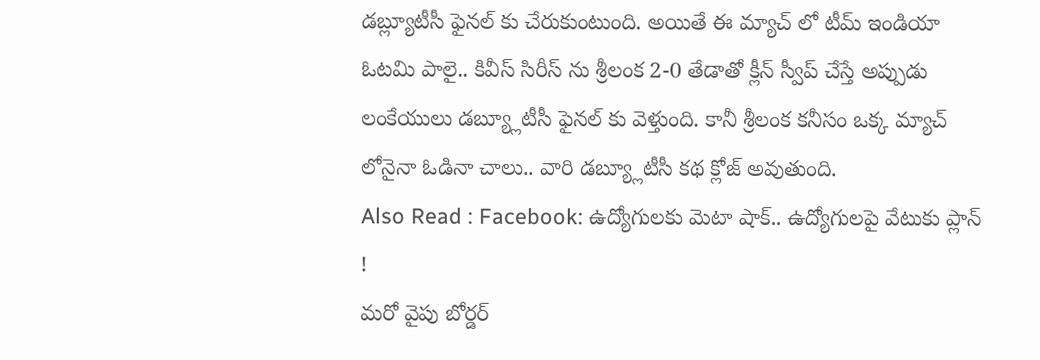డబ్ల్యూటీసీ ఫైనల్ కు చేరుకుంటుంది. అయితే ఈ మ్యాచ్ లో టీమ్ ఇండియా ఓటమి పాలై.. కివీస్ సిరీస్ ను శ్రీలంక 2-0 తేడాతో క్లీన్ స్వీప్ చేస్తే అప్పుడు లంకేయులు డబ్య్లూటీసీ ఫైనల్ కు వెళ్తుంది. కానీ శ్రీలంక కనీసం ఒక్క మ్యాచ్ లోనైనా ఓడినా చాలు.. వారి డబ్య్లూటీసీ కథ క్లోజ్ అవుతుంది.
Also Read : Facebook: ఉద్యోగులకు మెటా షాక్.. ఉద్యోగులపై వేటుకు ప్లాన్ !
మరో వైపు బోర్డర్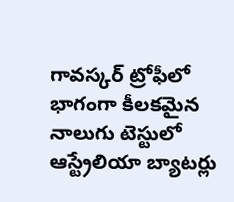గావస్కర్ ట్రోఫీలో భాగంగా కీలకమైన నాలుగు టెస్టులో ఆస్ట్రేలియా బ్యాటర్లు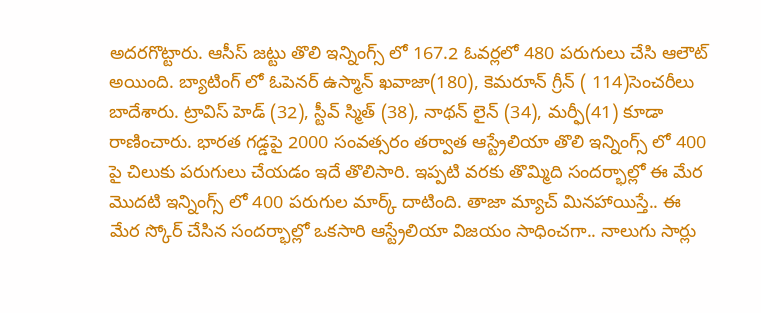అదరగొట్టారు. ఆసీస్ జట్టు తొలి ఇన్నింగ్స్ లో 167.2 ఓవర్లలో 480 పరుగులు చేసి ఆలౌట్ అయింది. బ్యాటింగ్ లో ఓపెనర్ ఉస్మాన్ ఖవాజా(180), కెమరూన్ గ్రీన్ ( 114)సెంచరీలు బాదేశారు. ట్రావిస్ హెడ్ (32), స్టీవ్ స్మిత్ (38), నాథన్ లైన్ (34), మర్ఫీ(41) కూడా రాణించారు. భారత గడ్డపై 2000 సంవత్సరం తర్వాత ఆస్ట్రేలియా తొలి ఇన్నింగ్స్ లో 400 పై చిలుకు పరుగులు చేయడం ఇదే తొలిసారి. ఇప్పటి వరకు తొమ్మిది సందర్భాల్లో ఈ మేర మొదటి ఇన్నింగ్స్ లో 400 పరుగుల మార్క్ దాటింది. తాజా మ్యాచ్ మినహాయిస్తే.. ఈ మేర స్కోర్ చేసిన సందర్భాల్లో ఒకసారి ఆస్ట్రేలియా విజయం సాధించగా.. నాలుగు సార్లు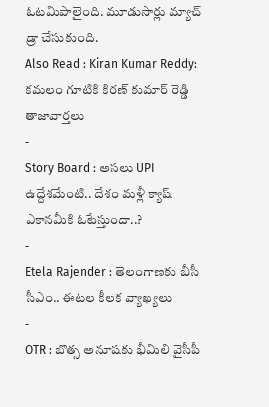ఓటమిపాలైంది. మూడుసార్లు మ్యాచ్ డ్రా చేసుకుంది.
Also Read : Kiran Kumar Reddy: కమలం గూటికి కిరణ్ కుమార్ రెడ్డి
తాజావార్తలు
-
Story Board : అసలు UPI ఉద్దేశమేంటి.. దేశం మళ్లీ క్యాష్ ఎకానమీకి ఓటేస్తుందా..?
-
Etela Rajender : తెలంగాణకు బీసీ సీఎం.. ఈటల కీలక వ్యాఖ్యలు
-
OTR : బొత్స అనూషకు భీమిలి వైసీపీ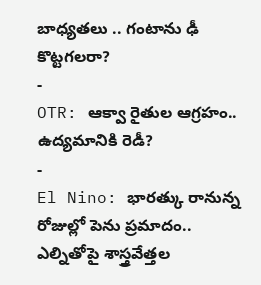బాధ్యతలు .. గంటాను ఢీ కొట్టగలరా?
-
OTR: ఆక్వా రైతుల ఆగ్రహం.. ఉద్యమానికి రెడీ?
-
El Nino: భారత్కు రానున్న రోజుల్లో పెను ప్రమాదం.. ఎల్నితోపై శాస్త్రవేత్తల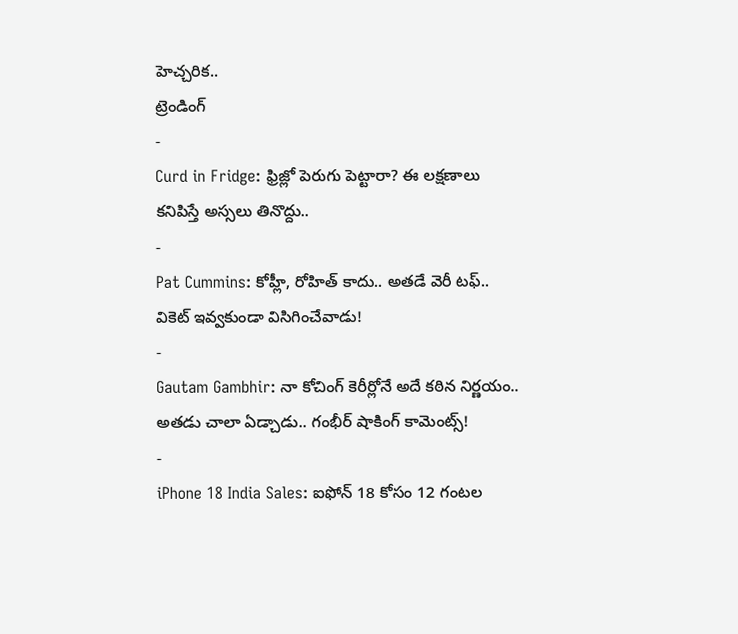హెచ్చరిక..
ట్రెండింగ్
-
Curd in Fridge: ఫ్రిజ్లో పెరుగు పెట్టారా? ఈ లక్షణాలు కనిపిస్తే అస్సలు తినొద్దు..
-
Pat Cummins: కోహ్లీ, రోహిత్ కాదు.. అతడే వెరీ టఫ్.. వికెట్ ఇవ్వకుండా విసిగించేవాడు!
-
Gautam Gambhir: నా కోచింగ్ కెరీర్లోనే అదే కఠిన నిర్ణయం.. అతడు చాలా ఏడ్చాడు.. గంభీర్ షాకింగ్ కామెంట్స్!
-
iPhone 18 India Sales: ఐఫోన్ 18 కోసం 12 గంటల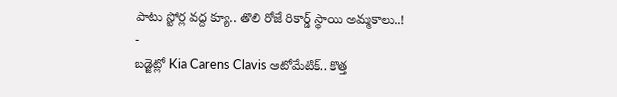పాటు స్టోర్ల వద్ద క్యూ.. తొలి రోజే రికార్డ్ స్థాయి అమ్మకాలు..!
-
బడ్జెట్లో Kia Carens Clavis ఆటోమేటిక్.. కొత్త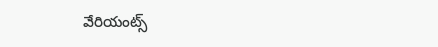వేరియంట్స్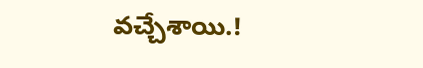వచ్చేశాయి.!